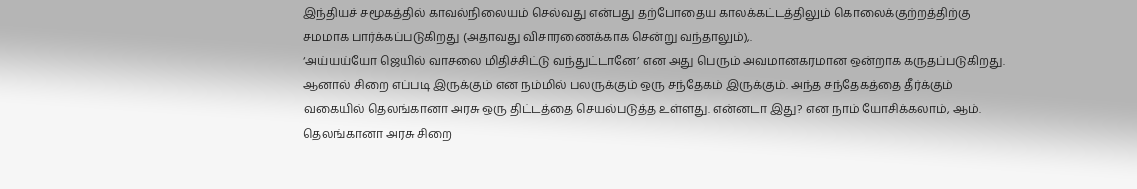இந்தியச் சமூகத்தில் காவல்நிலையம் செல்வது என்பது தற்போதைய காலக்கட்டத்திலும் கொலைக்குற்றத்திற்கு சமமாக பார்க்கப்படுகிறது (அதாவது விசாரணைக்காக சென்று வந்தாலும்),.
‘அய்யய்யோ ஜெயில் வாசலை மிதிச்சிட்டு வந்துட்டானே’ என அது பெரும் அவமானகரமான ஒன்றாக கருதப்படுகிறது.
ஆனால் சிறை எப்படி இருக்கும் என நம்மில் பலருக்கும் ஒரு சந்தேகம் இருக்கும். அந்த சந்தேகத்தை தீர்க்கும் வகையில் தெலங்கானா அரசு ஒரு திட்டத்தை செயல்படுத்த உள்ளது. என்னடா இது? என நாம் யோசிக்கலாம், ஆம்.
தெலங்கானா அரசு சிறை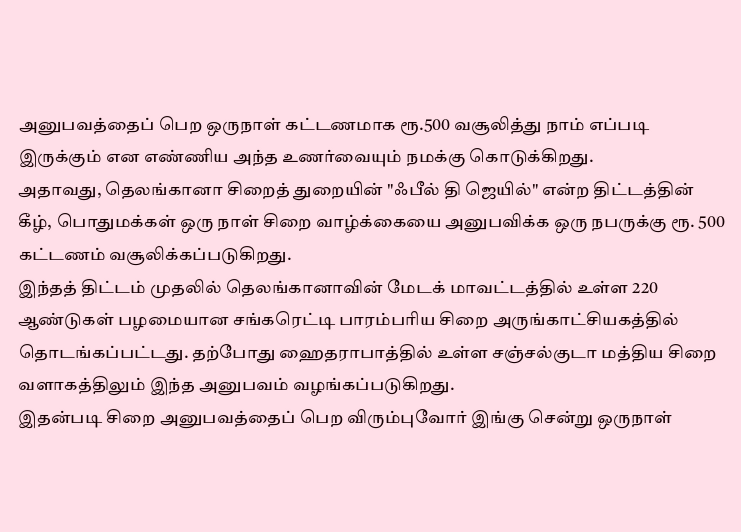அனுபவத்தைப் பெற ஒருநாள் கட்டணமாக ரூ.500 வசூலித்து நாம் எப்படி இருக்கும் என எண்ணிய அந்த உணர்வையும் நமக்கு கொடுக்கிறது.
அதாவது, தெலங்கானா சிறைத் துறையின் "ஃபீல் தி ஜெயில்" என்ற திட்டத்தின் கீழ், பொதுமக்கள் ஒரு நாள் சிறை வாழ்க்கையை அனுபவிக்க ஒரு நபருக்கு ரூ. 500 கட்டணம் வசூலிக்கப்படுகிறது.
இந்தத் திட்டம் முதலில் தெலங்கானாவின் மேடக் மாவட்டத்தில் உள்ள 220 ஆண்டுகள் பழமையான சங்கரெட்டி பாரம்பரிய சிறை அருங்காட்சியகத்தில் தொடங்கப்பட்டது. தற்போது ஹைதராபாத்தில் உள்ள சஞ்சல்குடா மத்திய சிறை வளாகத்திலும் இந்த அனுபவம் வழங்கப்படுகிறது.
இதன்படி சிறை அனுபவத்தைப் பெற விரும்புவோர் இங்கு சென்று ஒருநாள்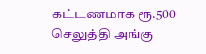கட்டணமாக ரூ.500 செலுத்தி அங்கு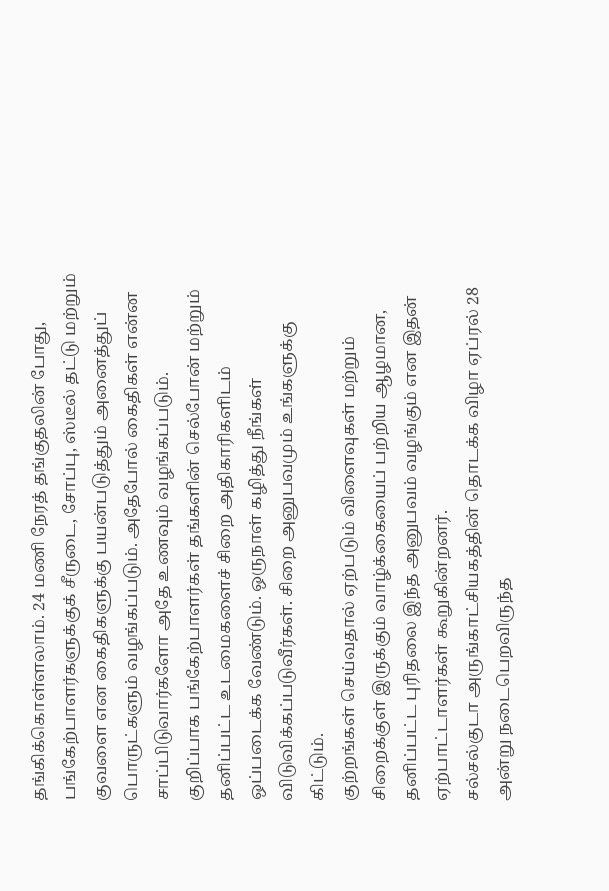தங்கிக்கொள்ளலாம். 24 மணி நேரத் தங்குதலின் போது, பங்கேற்பாளர்களுக்குக் சீருடை, சோப்பு, ஸ்டீல் தட்டு மற்றும் குவளை என கைதிகளுக்கு பயன்படுத்தும் அனைத்துப் பொருட்களும் வழங்கப்படும். அதேபோல் கைதிகள் என்ன சாப்பிடுவார்களோ அதே உணவும் வழங்கப்படும்.
குறிப்பாக பங்கேற்பாளர்கள் தங்களின் செல்போன் மற்றும் தனிப்பட்ட உடமைகளைச் சிறை அதிகாரிகளிடம் ஒப்படைக்க வேண்டும். ஒருநாள் கழித்து நீங்கள் விடுவிக்கப்படுவீர்கள். சிறை அனுபவமும் உங்களுக்கு கிட்டும்.
குற்றங்கள் செய்வதால் ஏற்படும் விளைவுகள் மற்றும் சிறைக்குள் இருக்கும் வாழ்க்கையைப் பற்றிய ஆழமான, தனிப்பட்ட புரிதலை இந்த அனுபவம் வழங்கும் என இதன் ஏற்பாட்டாளர்கள் கூறுகின்றனர்.
சல்சல்குடா அருங்காட்சியகத்தின் தொடக்க விழா ஏப்ரல் 28 அன்று நடைபெறவிருந்த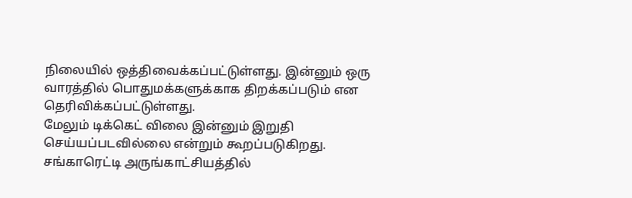நிலையில் ஒத்திவைக்கப்பட்டுள்ளது. இன்னும் ஒரு வாரத்தில் பொதுமக்களுக்காக திறக்கப்படும் என தெரிவிக்கப்பட்டுள்ளது.
மேலும் டிக்கெட் விலை இன்னும் இறுதி செய்யப்படவில்லை என்றும் கூறப்படுகிறது. சங்காரெட்டி அருங்காட்சியத்தில்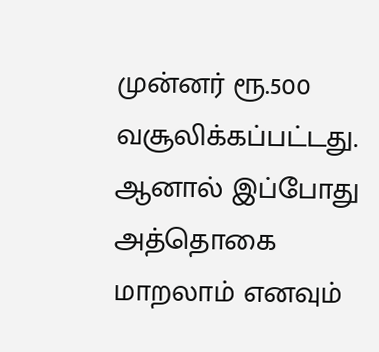முன்னர் ரூ.500 வசூலிக்கப்பட்டது. ஆனால் இப்போது அத்தொகை மாறலாம் எனவும்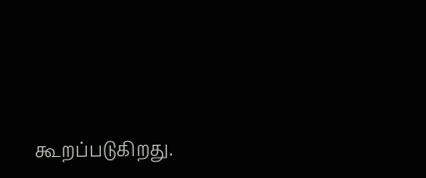கூறப்படுகிறது.